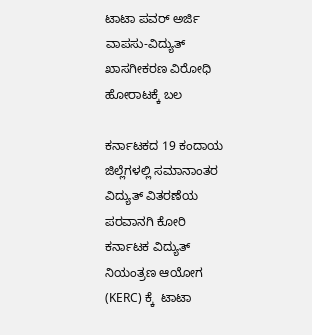ಟಾಟಾ ಪವರ್ ಅರ್ಜಿ ವಾಪಸು-ವಿದ್ಯುತ್ ಖಾಸಗೀಕರಣ ವಿರೋಧಿ ಹೋರಾಟಕ್ಕೆ ಬಲ

ಕರ್ನಾಟಕದ 19 ಕಂದಾಯ ಜಿಲ್ಲೆಗಳಲ್ಲಿ ಸಮಾನಾಂತರ ವಿದ್ಯುತ್ ವಿತರಣೆಯ ಪರವಾನಗಿ ಕೋರಿ ಕರ್ನಾಟಕ ವಿದ್ಯುತ್ ನಿಯಂತ್ರಣ ಆಯೋಗ (KERC) ಕ್ಕೆ  ಟಾಟಾ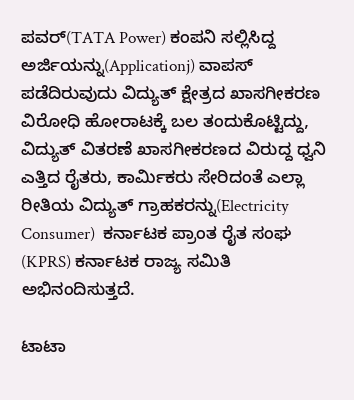ಪವರ್(TATA Power) ಕಂಪನಿ ಸಲ್ಲಿಸಿದ್ದ ಅರ್ಜಿಯನ್ನು(Applicationj) ವಾಪಸ್ ಪಡೆದಿರುವುದು ವಿದ್ಯುತ್ ಕ್ಷೇತ್ರದ ಖಾಸಗೀಕರಣ ವಿರೋಧಿ ಹೋರಾಟಕ್ಕೆ ಬಲ ತಂದುಕೊಟ್ಟಿದ್ದು, ವಿದ್ಯುತ್ ವಿತರಣೆ ಖಾಸಗೀಕರಣದ ವಿರುದ್ದ ಧ್ವನಿ ಎತ್ತಿದ ರೈತರು, ಕಾರ್ಮಿಕರು ಸೇರಿದಂತೆ ಎಲ್ಲಾ ರೀತಿಯ ವಿದ್ಯುತ್ ಗ್ರಾಹಕರನ್ನು(Electricity Consumer)  ಕರ್ನಾಟಕ ಪ್ರಾಂತ ರೈತ ಸಂಘ (KPRS) ಕರ್ನಾಟಕ ರಾಜ್ಯ ಸಮಿತಿ  ಅಭಿನಂದಿಸುತ್ತದೆ.

ಟಾಟಾ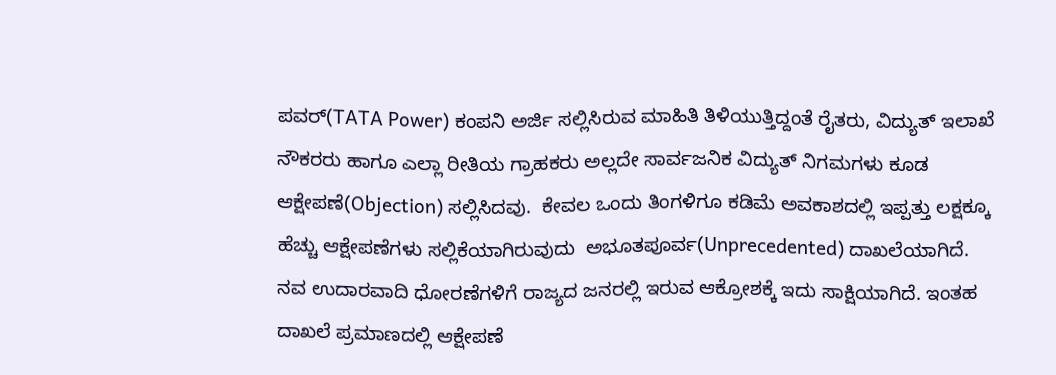ಪವರ್(TATA Power) ಕಂಪನಿ ಅರ್ಜಿ ಸಲ್ಲಿಸಿರುವ ಮಾಹಿತಿ ತಿಳಿಯುತ್ತಿದ್ದಂತೆ ರೈತರು, ವಿದ್ಯುತ್ ಇಲಾಖೆ ನೌಕರರು ಹಾಗೂ ಎಲ್ಲಾ ರೀತಿಯ ಗ್ರಾಹಕರು ಅಲ್ಲದೇ ಸಾರ್ವಜನಿಕ ವಿದ್ಯುತ್ ನಿಗಮಗಳು ಕೂಡ ಆಕ್ಷೇಪಣೆ(Objection) ಸಲ್ಲಿಸಿದವು.  ಕೇವಲ ಒಂದು ತಿಂಗಳಿಗೂ ಕಡಿಮೆ ಅವಕಾಶದಲ್ಲಿ ಇಪ್ಪತ್ತು ಲಕ್ಷಕ್ಕೂ ಹೆಚ್ಚು ಆಕ್ಷೇಪಣೆಗಳು ಸಲ್ಲಿಕೆಯಾಗಿರುವುದು  ಅಭೂತಪೂರ್ವ(Unprecedented) ದಾಖಲೆಯಾಗಿದೆ. ನವ ಉದಾರವಾದಿ ಧೋರಣೆಗಳಿಗೆ ರಾಜ್ಯದ ಜನರಲ್ಲಿ ಇರುವ ಆಕ್ರೋಶಕ್ಕೆ ಇದು ಸಾಕ್ಷಿಯಾಗಿದೆ. ಇಂತಹ ದಾಖಲೆ ಪ್ರಮಾಣದಲ್ಲಿ ಆಕ್ಷೇಪಣೆ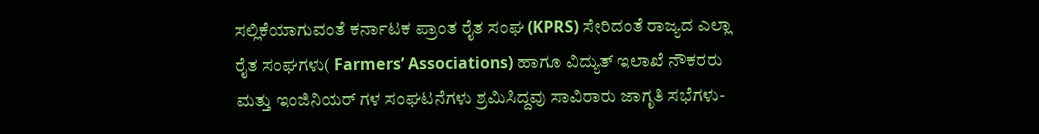ಸಲ್ಲಿಕೆಯಾಗುವಂತೆ ಕರ್ನಾಟಕ ಪ್ರಾಂತ ರೈತ ಸಂಘ (KPRS) ಸೇರಿದಂತೆ ರಾಜ್ಯದ ಎಲ್ಲಾ ರೈತ ಸಂಘಗಳು( Farmers’ Associations) ಹಾಗೂ ವಿದ್ಯುತ್ ಇಲಾಖೆ ನೌಕರರು ಮತ್ತು ಇಂಜಿನಿಯರ್ ಗಳ ಸಂಘಟನೆಗಳು ಶ್ರಮಿಸಿದ್ದವು ಸಾವಿರಾರು ಜಾಗೃತಿ ಸಭೆಗಳು-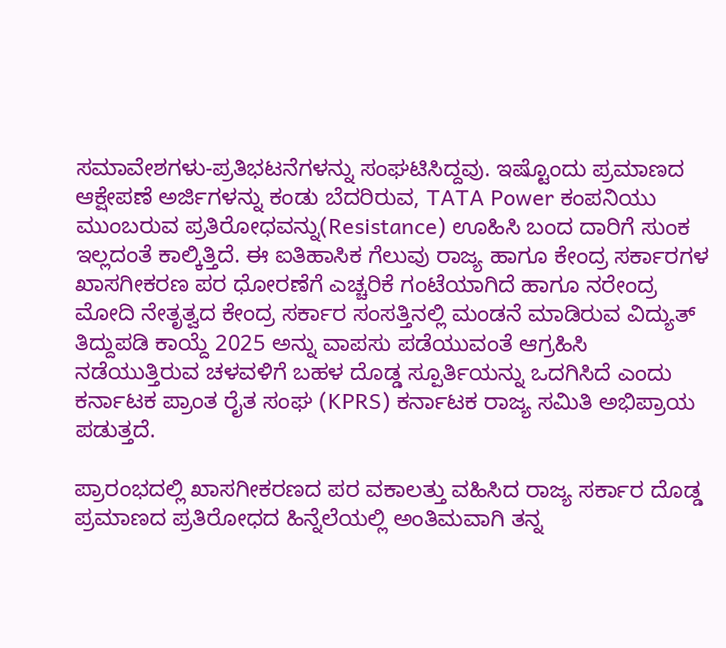ಸಮಾವೇಶಗಳು-ಪ್ರತಿಭಟನೆಗಳನ್ನು ಸಂಘಟಿಸಿದ್ದವು. ಇಷ್ಟೊಂದು ಪ್ರಮಾಣದ ಆಕ್ಷೇಪಣೆ ಅರ್ಜಿಗಳನ್ನು ಕಂಡು ಬೆದರಿರುವ, TATA Power ಕಂಪನಿಯು ಮುಂಬರುವ ಪ್ರತಿರೋಧವನ್ನು(Resistance) ಊಹಿಸಿ ಬಂದ ದಾರಿಗೆ ಸುಂಕ ಇಲ್ಲದಂತೆ ಕಾಲ್ಕಿತ್ತಿದೆ. ಈ ಐತಿಹಾಸಿಕ ಗೆಲುವು ರಾಜ್ಯ ಹಾಗೂ ಕೇಂದ್ರ ಸರ್ಕಾರಗಳ ಖಾಸಗೀಕರಣ ಪರ ಧೋರಣೆಗೆ ಎಚ್ಚರಿಕೆ ಗಂಟೆಯಾಗಿದೆ ಹಾಗೂ ನರೇಂದ್ರ ಮೋದಿ ನೇತೃತ್ವದ ಕೇಂದ್ರ ಸರ್ಕಾರ ಸಂಸತ್ತಿನಲ್ಲಿ ಮಂಡನೆ ಮಾಡಿರುವ ವಿದ್ಯುತ್ ತಿದ್ದುಪಡಿ ಕಾಯ್ದೆ 2025 ಅನ್ನು ವಾಪಸು ಪಡೆಯುವಂತೆ ಆಗ್ರಹಿಸಿ ನಡೆಯುತ್ತಿರುವ ಚಳವಳಿಗೆ ಬಹಳ ದೊಡ್ಡ ಸ್ಪೂರ್ತಿಯನ್ನು ಒದಗಿಸಿದೆ ಎಂದು ಕರ್ನಾಟಕ ಪ್ರಾಂತ ರೈತ ಸಂಘ (KPRS) ಕರ್ನಾಟಕ ರಾಜ್ಯ ಸಮಿತಿ ಅಭಿಪ್ರಾಯ ಪಡುತ್ತದೆ.

ಪ್ರಾರಂಭದಲ್ಲಿ ಖಾಸಗೀಕರಣದ ಪರ ವಕಾಲತ್ತು ವಹಿಸಿದ ರಾಜ್ಯ ಸರ್ಕಾರ ದೊಡ್ಡ ಪ್ರಮಾಣದ ಪ್ರತಿರೋಧದ ಹಿನ್ನೆಲೆಯಲ್ಲಿ ಅಂತಿಮವಾಗಿ ತನ್ನ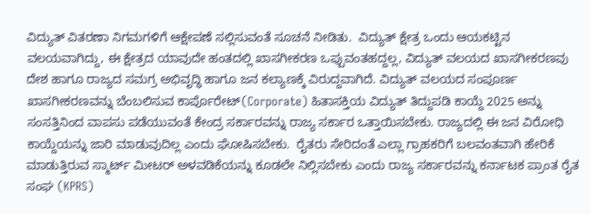ವಿದ್ಯುತ್ ವಿತರಣಾ ನಿಗಮಗಳಿಗೆ ಆಕ್ಷೇಪಣೆ ಸಲ್ಲಿಸುವಂತೆ ಸೂಚನೆ ನೀಡಿತು.  ವಿದ್ಯುತ್ ಕ್ಷೇತ್ರ ಒಂದು ಆಯಕಟ್ಟಿನ ವಲಯವಾಗಿದ್ದು, ಈ ಕ್ಷೇತ್ರದ ಯಾವುದೇ ಹಂತದಲ್ಲಿ ಖಾಸಗೀಕರಣ ಒಪ್ಪುವಂತಹದ್ದಲ್ಲ, ವಿದ್ಯುತ್ ವಲಯದ ಖಾಸಗೀಕರಣವು  ದೇಶ ಹಾಗೂ ರಾಜ್ಯದ ಸಮಗ್ರ ಅಭಿವೃದ್ಧಿ ಹಾಗೂ ಜನ ಕಲ್ಯಾಣಕ್ಕೆ ವಿರುದ್ದವಾಗಿದೆ. ವಿದ್ಯುತ್ ವಲಯದ ಸಂಪೂರ್ಣ ಖಾಸಗೀಕರಣವನ್ನು ಬೆಂಬಲಿಸುವ ಕಾರ್ಪೊರೇಟ್(Corporate) ಹಿತಾಸಕ್ತಿಯ ವಿದ್ಯುತ್ ತಿದ್ದುಪಡಿ ಕಾಯ್ದೆ 2025 ಅನ್ನು ಸಂಸತ್ತಿನಿಂದ ವಾಪಸು ಪಡೆಯುವಂತೆ ಕೇಂದ್ರ ಸರ್ಕಾರವನ್ನು ರಾಜ್ಯ ಸರ್ಕಾರ ಒತ್ತಾಯಿಸಬೇಕು. ರಾಜ್ಯದಲ್ಲಿ ಈ ಜನ ವಿರೋಧಿ ಕಾಯ್ದೆಯನ್ನು ಜಾರಿ ಮಾಡುವುದಿಲ್ಲ ಎಂದು ಘೋಷಿಸಬೇಕು.  ರೈತರು ಸೇರಿದಂತೆ ಎಲ್ಲಾ ಗ್ರಾಹಕರಿಗೆ ಬಲವಂತವಾಗಿ ಹೇರಿಕೆ ಮಾಡುತ್ತಿರುವ ಸ್ಮಾರ್ಟ್ ಮೀಟರ್ ಅಳವಡಿಕೆಯನ್ನು ಕೂಡಲೇ ನಿಲ್ಲಿಸಬೇಕು ಎಂದು ರಾಜ್ಯ ಸರ್ಕಾರವನ್ನು ಕರ್ನಾಟಕ ಪ್ರಾಂತ ರೈತ ಸಂಘ (KPRS)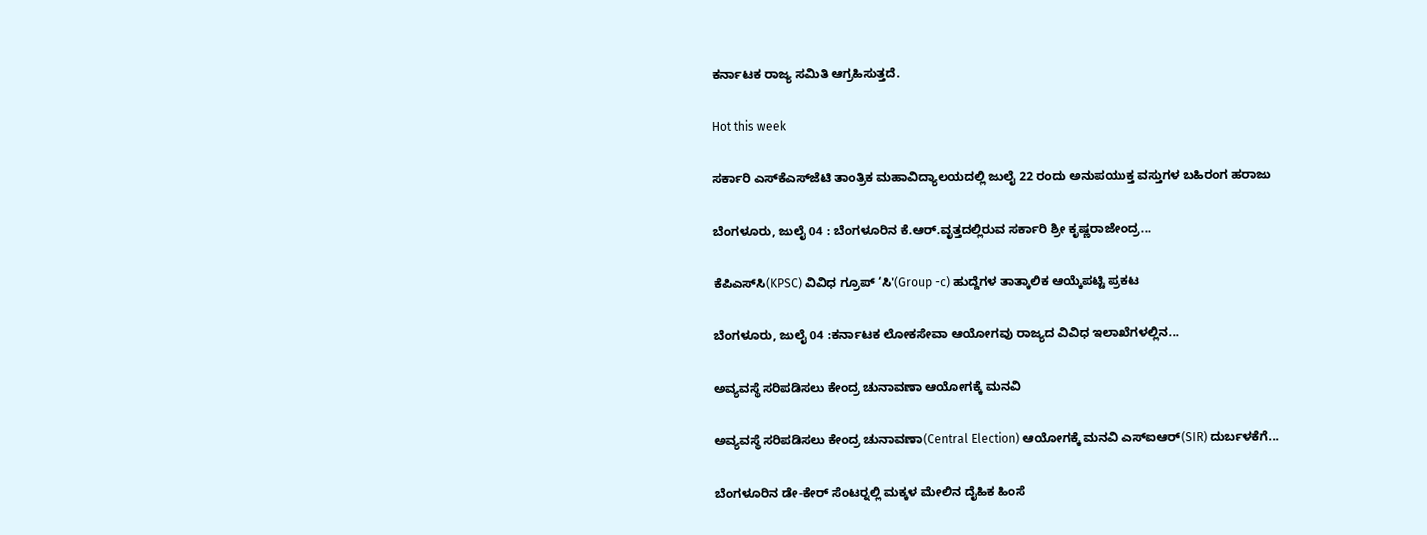ಕರ್ನಾಟಕ ರಾಜ್ಯ ಸಮಿತಿ ಆಗ್ರಹಿಸುತ್ತದೆ.

Hot this week

ಸರ್ಕಾರಿ ಎಸ್‍ಕೆಎಸ್‍ಜೆಟಿ ತಾಂತ್ರಿಕ ಮಹಾವಿದ್ಯಾಲಯದಲ್ಲಿ ಜುಲೈ 22 ರಂದು ಅನುಪಯುಕ್ತ ವಸ್ತುಗಳ ಬಹಿರಂಗ ಹರಾಜು

ಬೆಂಗಳೂರು, ಜುಲೈ 04 : ಬೆಂಗಳೂರಿನ ಕೆ.ಆರ್.ವೃತ್ತದಲ್ಲಿರುವ ಸರ್ಕಾರಿ ಶ್ರೀ ಕೃಷ್ಣರಾಜೇಂದ್ರ...

ಕೆಪಿಎಸ್‍ಸಿ(KPSC) ವಿವಿಧ ಗ್ರೂಪ್ ‘ಸಿ'(Group -c) ಹುದ್ದೆಗಳ ತಾತ್ಕಾಲಿಕ ಆಯ್ಕೆಪಟ್ಟಿ ಪ್ರಕಟ

ಬೆಂಗಳೂರು, ಜುಲೈ 04 :ಕರ್ನಾಟಕ ಲೋಕಸೇವಾ ಆಯೋಗವು ರಾಜ್ಯದ ವಿವಿಧ ಇಲಾಖೆಗಳಲ್ಲಿನ...

ಅವ್ಯವಸ್ಥೆ ಸರಿಪಡಿಸಲು ಕೇಂದ್ರ ಚುನಾವಣಾ ಆಯೋಗಕ್ಕೆ ಮನವಿ

ಅವ್ಯವಸ್ಥೆ ಸರಿಪಡಿಸಲು ಕೇಂದ್ರ ಚುನಾವಣಾ(Central Election) ಆಯೋಗಕ್ಕೆ ಮನವಿ ಎಸ್‍ಐಆರ್(SIR) ದುರ್ಬಳಕೆಗೆ...

ಬೆಂಗಳೂರಿನ ಡೇ-ಕೇರ್ ಸೆಂಟರ್‍ನಲ್ಲಿ ಮಕ್ಕಳ ಮೇಲಿನ ದೈಹಿಕ ಹಿಂಸೆ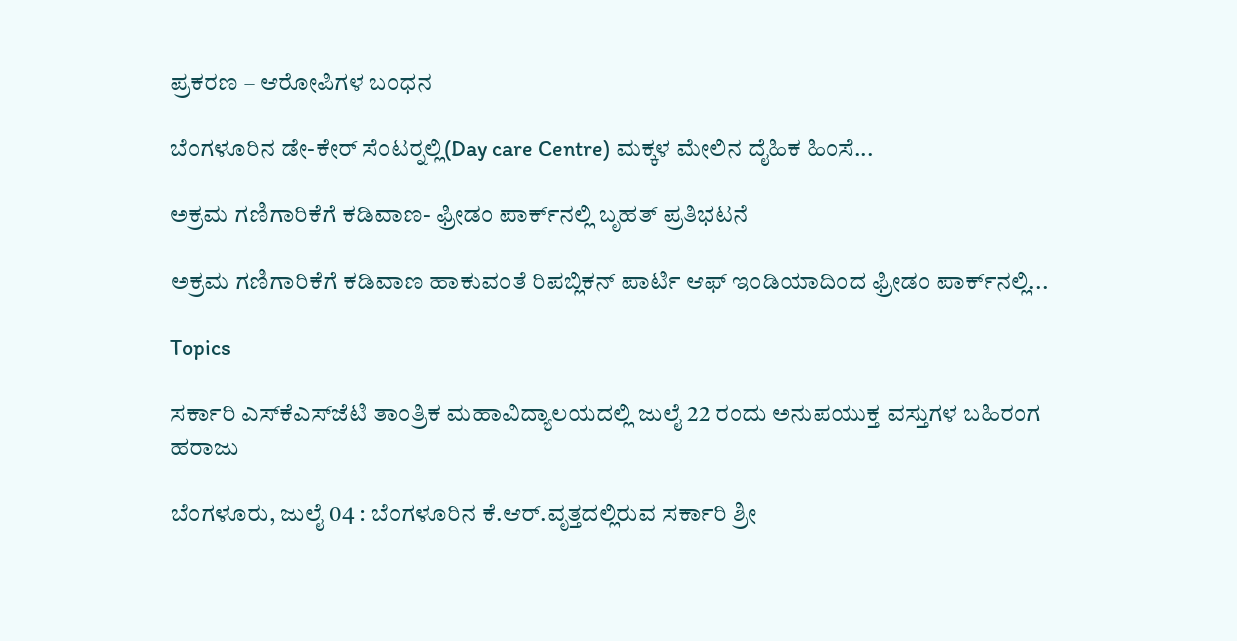ಪ್ರಕರಣ – ಆರೋಪಿಗಳ ಬಂಧನ

ಬೆಂಗಳೂರಿನ ಡೇ-ಕೇರ್ ಸೆಂಟರ್‍ನಲ್ಲಿ(Day care Centre) ಮಕ್ಕಳ ಮೇಲಿನ ದೈಹಿಕ ಹಿಂಸೆ...

ಅಕ್ರಮ ಗಣಿಗಾರಿಕೆಗೆ ಕಡಿವಾಣ- ಫ್ರೀಡಂ ಪಾರ್ಕ್‌ನಲ್ಲಿ ಬೃಹತ್ ಪ್ರತಿಭಟನೆ

ಅಕ್ರಮ ಗಣಿಗಾರಿಕೆಗೆ ಕಡಿವಾಣ ಹಾಕುವಂತೆ ರಿಪಬ್ಲಿಕನ್ ಪಾರ್ಟಿ ಆಫ್ ಇಂಡಿಯಾದಿಂದ ಫ್ರೀಡಂ ಪಾರ್ಕ್‌ನಲ್ಲಿ...

Topics

ಸರ್ಕಾರಿ ಎಸ್‍ಕೆಎಸ್‍ಜೆಟಿ ತಾಂತ್ರಿಕ ಮಹಾವಿದ್ಯಾಲಯದಲ್ಲಿ ಜುಲೈ 22 ರಂದು ಅನುಪಯುಕ್ತ ವಸ್ತುಗಳ ಬಹಿರಂಗ ಹರಾಜು

ಬೆಂಗಳೂರು, ಜುಲೈ 04 : ಬೆಂಗಳೂರಿನ ಕೆ.ಆರ್.ವೃತ್ತದಲ್ಲಿರುವ ಸರ್ಕಾರಿ ಶ್ರೀ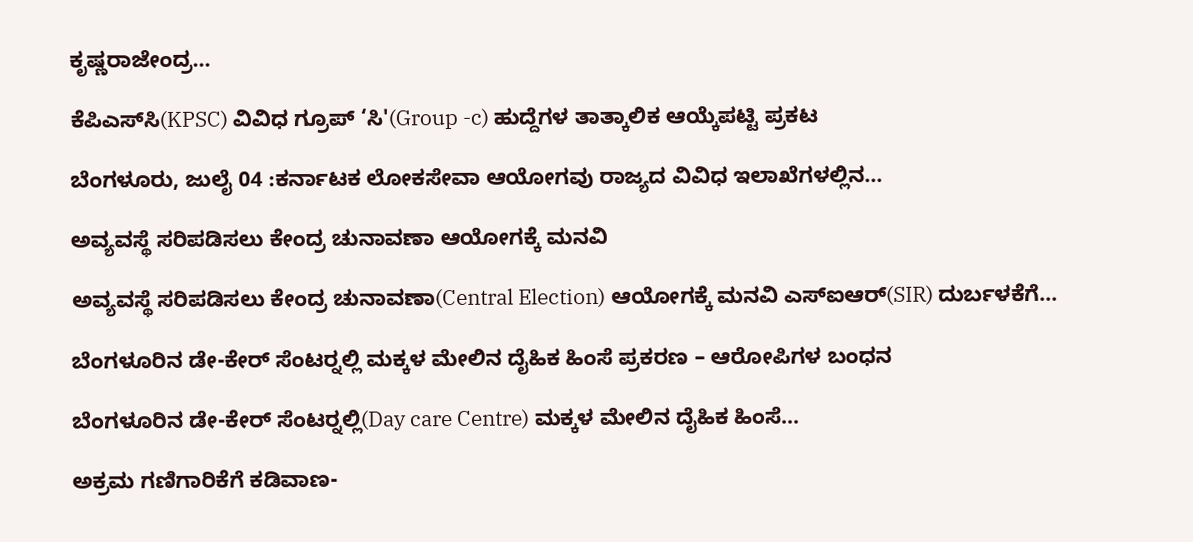ಕೃಷ್ಣರಾಜೇಂದ್ರ...

ಕೆಪಿಎಸ್‍ಸಿ(KPSC) ವಿವಿಧ ಗ್ರೂಪ್ ‘ಸಿ'(Group -c) ಹುದ್ದೆಗಳ ತಾತ್ಕಾಲಿಕ ಆಯ್ಕೆಪಟ್ಟಿ ಪ್ರಕಟ

ಬೆಂಗಳೂರು, ಜುಲೈ 04 :ಕರ್ನಾಟಕ ಲೋಕಸೇವಾ ಆಯೋಗವು ರಾಜ್ಯದ ವಿವಿಧ ಇಲಾಖೆಗಳಲ್ಲಿನ...

ಅವ್ಯವಸ್ಥೆ ಸರಿಪಡಿಸಲು ಕೇಂದ್ರ ಚುನಾವಣಾ ಆಯೋಗಕ್ಕೆ ಮನವಿ

ಅವ್ಯವಸ್ಥೆ ಸರಿಪಡಿಸಲು ಕೇಂದ್ರ ಚುನಾವಣಾ(Central Election) ಆಯೋಗಕ್ಕೆ ಮನವಿ ಎಸ್‍ಐಆರ್(SIR) ದುರ್ಬಳಕೆಗೆ...

ಬೆಂಗಳೂರಿನ ಡೇ-ಕೇರ್ ಸೆಂಟರ್‍ನಲ್ಲಿ ಮಕ್ಕಳ ಮೇಲಿನ ದೈಹಿಕ ಹಿಂಸೆ ಪ್ರಕರಣ – ಆರೋಪಿಗಳ ಬಂಧನ

ಬೆಂಗಳೂರಿನ ಡೇ-ಕೇರ್ ಸೆಂಟರ್‍ನಲ್ಲಿ(Day care Centre) ಮಕ್ಕಳ ಮೇಲಿನ ದೈಹಿಕ ಹಿಂಸೆ...

ಅಕ್ರಮ ಗಣಿಗಾರಿಕೆಗೆ ಕಡಿವಾಣ-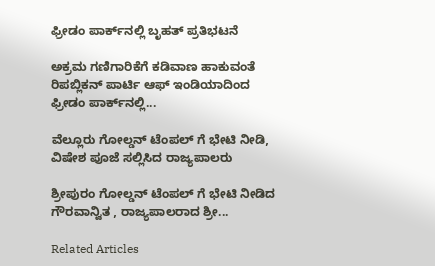ಫ್ರೀಡಂ ಪಾರ್ಕ್‌ನಲ್ಲಿ ಬೃಹತ್ ಪ್ರತಿಭಟನೆ

ಅಕ್ರಮ ಗಣಿಗಾರಿಕೆಗೆ ಕಡಿವಾಣ ಹಾಕುವಂತೆ ರಿಪಬ್ಲಿಕನ್ ಪಾರ್ಟಿ ಆಫ್ ಇಂಡಿಯಾದಿಂದ ಫ್ರೀಡಂ ಪಾರ್ಕ್‌ನಲ್ಲಿ...

ವೆಲ್ಲೂರು ಗೋಲ್ಡನ್ ಟೆಂಪಲ್ ಗೆ ಭೇಟಿ ನೀಡಿ, ವಿಷೇಶ ಪೂಜೆ ಸಲ್ಲಿಸಿದ ರಾಜ್ಯಪಾಲರು

ಶ್ರೀಪುರಂ ಗೋಲ್ಡನ್ ಟೆಂಪಲ್ ಗೆ ಭೇಟಿ ನೀಡಿದ ಗೌರವಾನ್ವಿತ , ರಾಜ್ಯಪಾಲರಾದ ಶ್ರೀ...

Related Articles